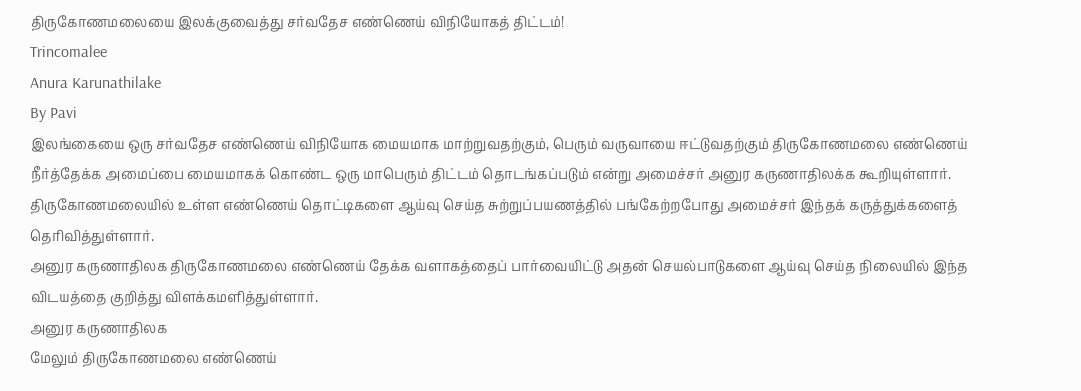திருகோணமலையை இலக்குவைத்து சர்வதேச எண்ணெய் விநியோகத் திட்டம்!
Trincomalee
Anura Karunathilake
By Pavi
இலங்கையை ஒரு சர்வதேச எண்ணெய் விநியோக மையமாக மாற்றுவதற்கும், பெரும் வருவாயை ஈட்டுவதற்கும் திருகோணமலை எண்ணெய் நீர்த்தேக்க அமைப்பை மையமாகக் கொண்ட ஒரு மாபெரும் திட்டம் தொடங்கப்படும் என்று அமைச்சர் அனுர கருணாதிலக்க கூறியுள்ளார்.
திருகோணமலையில் உள்ள எண்ணெய் தொட்டிகளை ஆய்வு செய்த சுற்றுப்பயணத்தில் பங்கேற்றபோது அமைச்சர் இந்தக் கருத்துக்களைத் தெரிவித்துள்ளார்.
அனுர கருணாதிலக திருகோணமலை எண்ணெய் தேக்க வளாகத்தைப் பார்வையிட்டு அதன் செயல்பாடுகளை ஆய்வு செய்த நிலையில் இந்த விடயத்தை குறித்து விளக்கமளித்துள்ளார்.
அனுர கருணாதிலக
மேலும் திருகோணமலை எண்ணெய்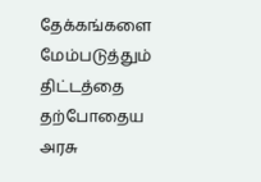தேக்கங்களை மேம்படுத்தும் திட்டத்தை தற்போதைய அரசு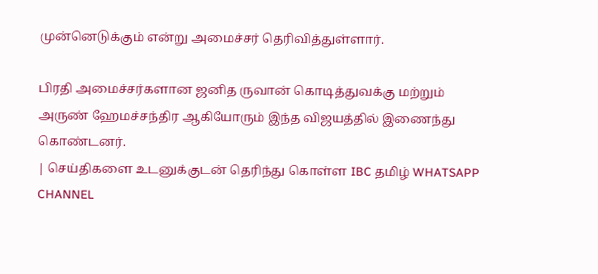முன்னெடுக்கும் என்று அமைச்சர் தெரிவித்துள்ளார்.

பிரதி அமைச்சர்களான ஜனித ருவான் கொடித்துவக்கு மற்றும் அருண் ஹேமச்சந்திர ஆகியோரும் இந்த விஜயத்தில் இணைந்து கொண்டனர்.
| செய்திகளை உடனுக்குடன் தெரிந்து கொள்ள IBC தமிழ் WHATSAPP CHANNEL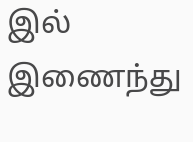இல் இணைந்து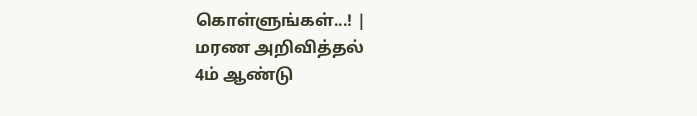கொள்ளுங்கள்...! |
மரண அறிவித்தல்
4ம் ஆண்டு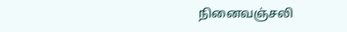நினைவஞ்சலி